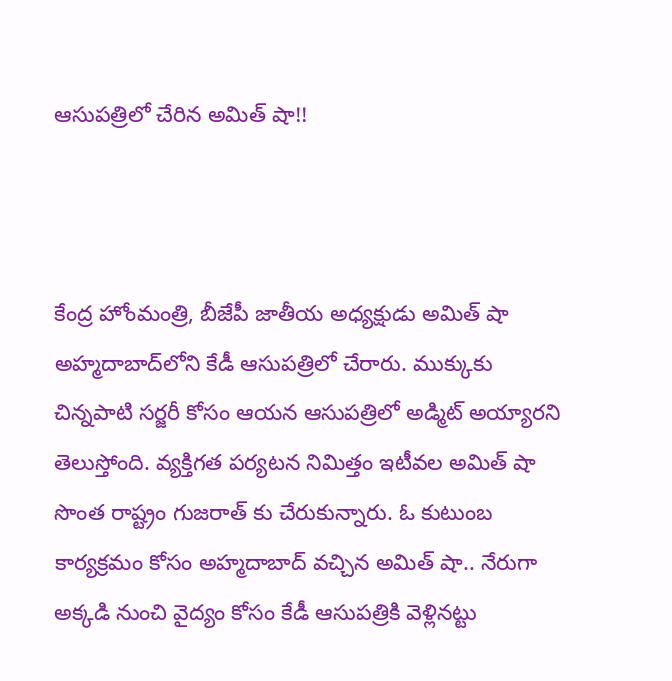ఆసుపత్రిలో చేరిన అమిత్ షా!!



కేంద్ర హోంమంత్రి, బీజేపీ జాతీయ అధ్యక్షుడు అమిత్ షా అహ్మదాబాద్‌లోని కేడీ ఆసుపత్రిలో చేరారు. ముక్కుకు చిన్నపాటి సర్జరీ కోసం ఆయన ఆసుపత్రిలో అడ్మిట్ అయ్యారని తెలుస్తోంది. వ్యక్తిగత పర్యటన నిమిత్తం ఇటీవల అమిత్ షా సొంత రాష్ట్రం గుజరాత్ కు చేరుకున్నారు. ఓ కుటుంబ కార్యక్రమం కోసం అహ్మదాబాద్ వచ్చిన అమిత్ షా.. నేరుగా అక్కడి నుంచి వైద్యం కోసం కేడీ ఆసుపత్రికి వెళ్లినట్టు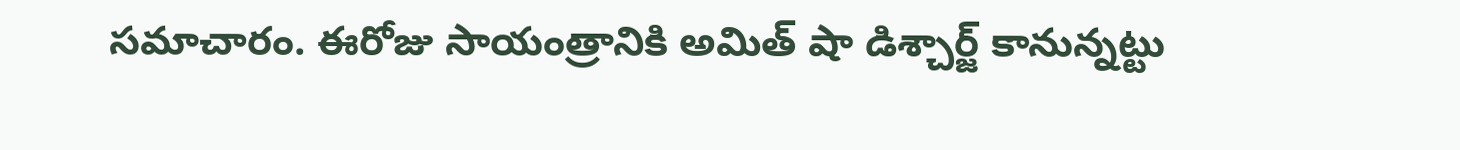సమాచారం. ఈరోజు సాయంత్రానికి అమిత్ షా డిశ్చార్జ్ కానున్నట్టు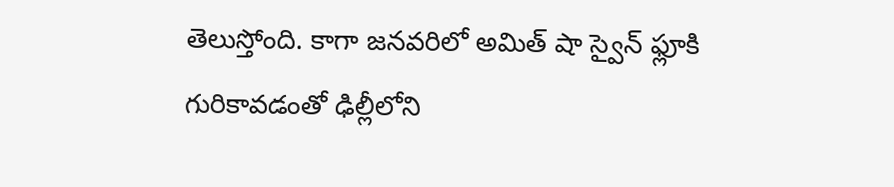తెలుస్తోంది. కాగా జనవరిలో అమిత్ షా స్వైన్ ఫ్లూకి గురికావడంతో ఢిల్లీలోని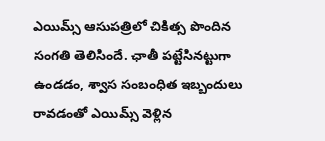ఎయిమ్స్ ఆసుపత్రిలో చికిత్స పొందిన సంగతి తెలిసిందే. ఛాతీ పట్టేసినట్టుగా ఉండడం, శ్వాస సంబంధిత ఇబ్బందులు రావడంతో ఎయిమ్స్ వెళ్లిన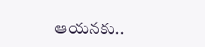ఆయనకు..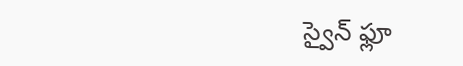స్వైన్ ఫ్లూ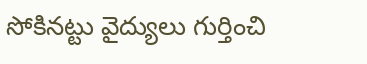సోకినట్టు వైద్యులు గుర్తించి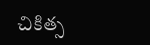చికిత్స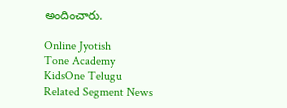అందించారు.

Online Jyotish
Tone Academy
KidsOne Telugu
Related Segment News